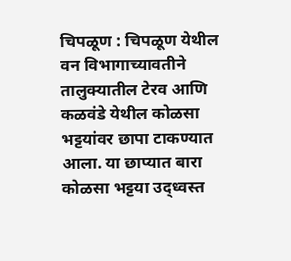चिपळूण : चिपळूण येथील वन विभागाच्यावतीने तालुक्यातील टेरव आणि कळवंडे येथील कोळसा भट्टयांवर छापा टाकण्यात आला. या छाप्यात बारा कोळसा भट्टया उद्ध्वस्त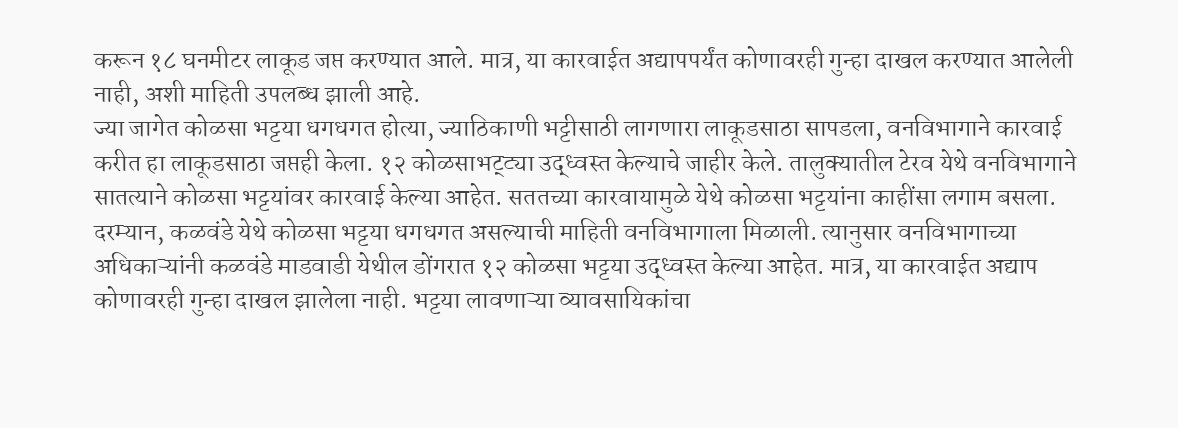करून १८ घनमीटर लाकूड जप्त करण्यात आले. मात्र, या कारवाईत अद्यापपर्यंत कोणावरही गुन्हा दाखल करण्यात आलेली नाही, अशी माहिती उपलब्ध झाली आहे.
ज्या जागेत कोळसा भट्टया धगधगत होत्या, ज्याठिकाणी भट्टीसाठी लागणारा लाकूडसाठा सापडला, वनविभागाने कारवाई करीत हा लाकूडसाठा जप्तही केला. १२ कोळसाभट्ट्या उद्ध्वस्त केल्याचे जाहीर केले. तालुक्यातील टेरव येथे वनविभागाने सातत्याने कोळसा भट्टयांवर कारवाई केल्या आहेत. सततच्या कारवायामुळे येथे कोळसा भट्टयांना काहींसा लगाम बसला.
दरम्यान, कळवंडे येथे कोळसा भट्टया धगधगत असल्याची माहिती वनविभागाला मिळाली. त्यानुसार वनविभागाच्या अधिकाऱ्यांनी कळवंडे माडवाडी येथील डोंगरात १२ कोळसा भट्टया उद्ध्वस्त केल्या आहेत. मात्र, या कारवाईत अद्याप कोणावरही गुन्हा दाखल झालेला नाही. भट्टया लावणाऱ्या व्यावसायिकांचा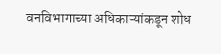वनविभागाच्या अधिकाऱ्यांकडून शोध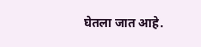घेतला जात आहे.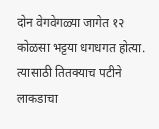दोन वेगवेगळ्या जागेत १२ कोळसा भट्टया धगधगत होत्या. त्यासाठी तितक्याच पटीने लाकडाचा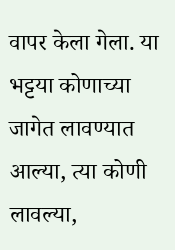वापर केला गेला. या भट्टया कोणाच्या जागेत लावण्यात आल्या, त्या कोणी लावल्या,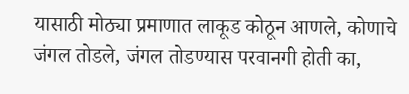यासाठी मोठ्या प्रमाणात लाकूड कोठून आणले, कोणाचे जंगल तोडले, जंगल तोडण्यास परवानगी होती का,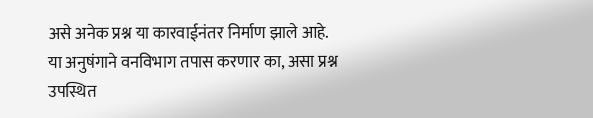असे अनेक प्रश्न या कारवाईनंतर निर्माण झाले आहे. या अनुषंगाने वनविभाग तपास करणार का, असा प्रश्न उपस्थित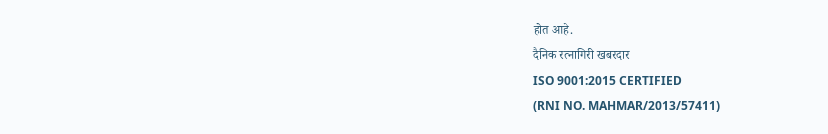होत आहे.
दैनिक रत्नागिरी खबरदार
ISO 9001:2015 CERTIFIED
(RNI NO. MAHMAR/2013/57411)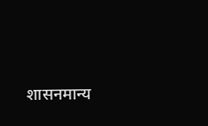शासनमान्य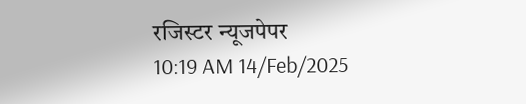रजिस्टर न्यूजपेपर
10:19 AM 14/Feb/2025